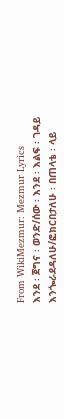From WikiMezmur: Mezmur Lyrics
እንደ ፡ ጀግና ፡ ወንድ/ሰው ፡ እንደ ፡ እልፍ ፡ ገዳይ
እንጐራደዳለሁ/ፎክርበታለሁ ፡ በጠላቴ ፡ ላይ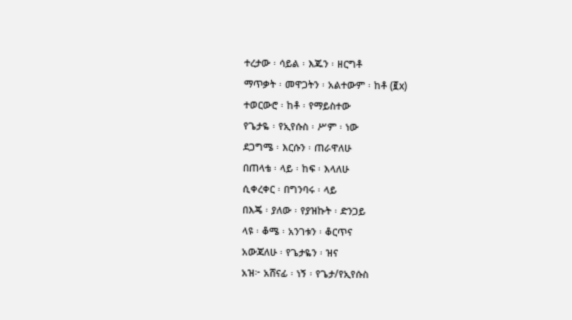ተረታው ፡ ሳይል ፡ እጁን ፡ ዘርግቶ
ማጥቃት ፡ መዋጋትን ፡ አልተውም ፡ ከቶ (፪x)
ተወርውሮ ፡ ከቶ ፡ የማይስተው
የጌታዬ ፡ የኢየሱስ ፡ ሥም ፡ ነው
ደጋግሜ ፡ እርሱን ፡ ጠራዋለሁ
በጠላቴ ፡ ላይ ፡ ከፍ ፡ እላለሁ
ሲቀረቀር ፡ በግንባሩ ፡ ላይ
በእጄ ፡ ያለው ፡ የያዝኩት ፡ ድንጋይ
ላዩ ፡ ቆሜ ፡ አንገቱን ፡ ቆርጥና
አውጃለሁ ፡ የጌታዬን ፡ ዝና
አዝ፦ አሸናፊ ፡ ነኝ ፡ የጌታ/የኢየሱስ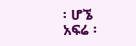፡ ሆኜ
አፍሬ ፡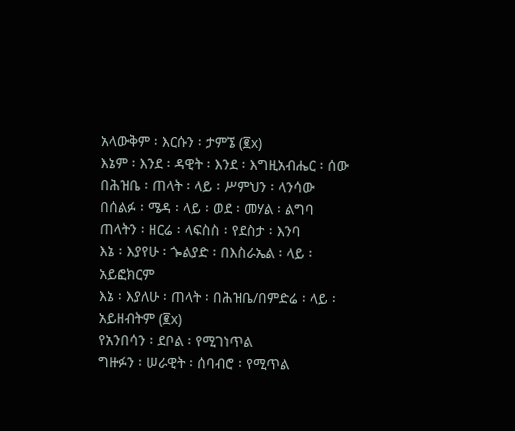አላውቅም ፡ እርሱን ፡ ታምኜ (፪x)
እኔም ፡ እንደ ፡ ዳዊት ፡ እንደ ፡ እግዚአብሔር ፡ ሰው
በሕዝቤ ፡ ጠላት ፡ ላይ ፡ ሥምህን ፡ ላንሳው
በሰልፉ ፡ ሜዳ ፡ ላይ ፡ ወደ ፡ መሃል ፡ ልግባ
ጠላትን ፡ ዘርሬ ፡ ላፍስስ ፡ የደስታ ፡ እንባ
እኔ ፡ እያየሁ ፡ ጐልያድ ፡ በእስራኤል ፡ ላይ ፡ አይፎክርም
እኔ ፡ እያለሁ ፡ ጠላት ፡ በሕዝቤ/በምድሬ ፡ ላይ ፡ አይዘብትም (፪x)
የአንበሳን ፡ ደቦል ፡ የሚገነጥል
ግዙፉን ፡ ሠራዊት ፡ ሰባብሮ ፡ የሚጥል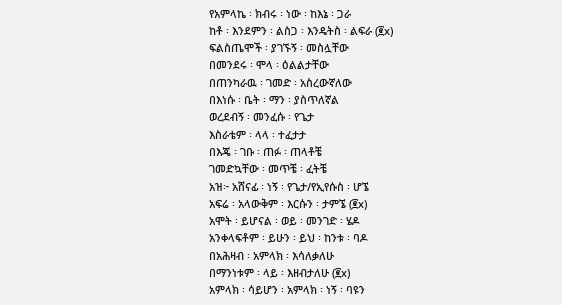የአምላኬ ፡ ክብሩ ፡ ነው ፡ ከእኔ ፡ ጋራ
ከቶ ፡ እንደምን ፡ ልስጋ ፡ እንዴትስ ፡ ልፍራ (፪x)
ፍልስጤሞች ፡ ያገኙኝ ፡ መስሏቸው
በመንደሩ ፡ ሞላ ፡ ዕልልታቸው
በጠንካራዉ ፡ ገመድ ፡ አስረውኛለው
በእነሱ ፡ ቤት ፡ ማን ፡ ያስጥለኛል
ወረደብኝ ፡ መንፈሱ ፡ የጌታ
እስራቴም ፡ ላላ ፡ ተፈታታ
በእጄ ፡ ገቡ ፡ ጠፉ ፡ ጠላቶቼ
ገመድኳቸው ፡ መጥቼ ፡ ፈትቼ
አዝ፦ አሸናፊ ፡ ነኝ ፡ የጌታ/የኢየሱስ ፡ ሆኜ
አፍሬ ፡ አላውቅም ፡ እርሱን ፡ ታምኜ (፪x)
አሞት ፡ ይሆናል ፡ ወይ ፡ መንገድ ፡ ሄዶ
አንቀላፍቶም ፡ ይሁን ፡ ይህ ፡ ከንቱ ፡ ባዶ
በአሕዛብ ፡ አምላክ ፡ እሳለቃለሁ
በማንነቱም ፡ ላይ ፡ እዘብታለሁ (፪x)
አምላክ ፡ ሳይሆን ፡ አምላክ ፡ ነኝ ፡ ባዩን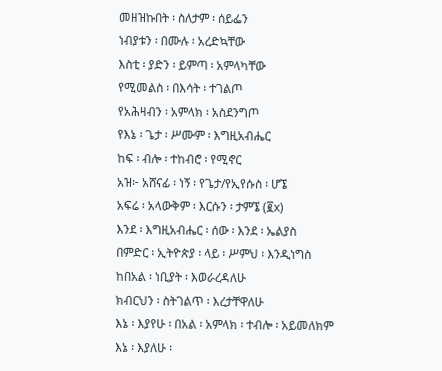መዘዝኩበት ፡ ስለታም ፡ ሰይፌን
ነብያቱን ፡ በሙሉ ፡ አረድኳቸው
እስቲ ፡ ያድን ፡ ይምጣ ፡ አምላካቸው
የሚመልስ ፡ በእሳት ፡ ተገልጦ
የአሕዛብን ፡ አምላክ ፡ አስደንግጦ
የእኔ ፡ ጌታ ፡ ሥሙም ፡ እግዚአብሔር
ከፍ ፡ ብሎ ፡ ተከብሮ ፡ የሚኖር
አዝ፦ አሸናፊ ፡ ነኝ ፡ የጌታ/የኢየሱስ ፡ ሆኜ
አፍሬ ፡ አላውቅም ፡ እርሱን ፡ ታምኜ (፪x)
እንደ ፡ እግዚአብሔር ፡ ሰው ፡ እንደ ፡ ኤልያስ
በምድር ፡ ኢትዮጵያ ፡ ላይ ፡ ሥምህ ፡ እንዲነግስ
ከበአል ፡ ነቢያት ፡ እወራረዳለሁ
ክብርህን ፡ ስትገልጥ ፡ እረታቸዋለሁ
እኔ ፡ እያየሁ ፡ በአል ፡ አምላክ ፡ ተብሎ ፡ አይመለክም
እኔ ፡ እያለሁ ፡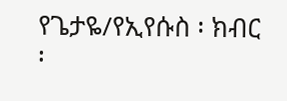የጌታዬ/የኢየሱስ ፡ ክብር ፡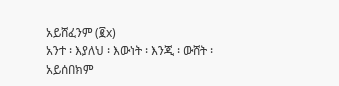አይሸፈንም (፪x)
አንተ ፡ እያለህ ፡ እውነት ፡ እንጂ ፡ ውሸት ፡ አይሰበክም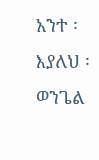አንተ ፡ እያለህ ፡ ወንጌል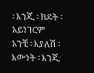፡ እንጂ ፡ ክደት ፡ አይነገርም
አንቺ ፡ እያለሽ ፡ እውነት ፡ እንጂ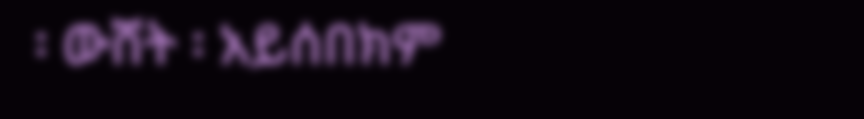፡ ውሸት ፡ አይሰበክም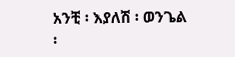አንቺ ፡ እያለሽ ፡ ወንጌል ፡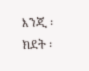እንጂ ፡ ክደት ፡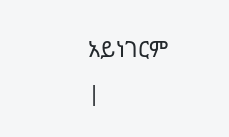አይነገርም
|